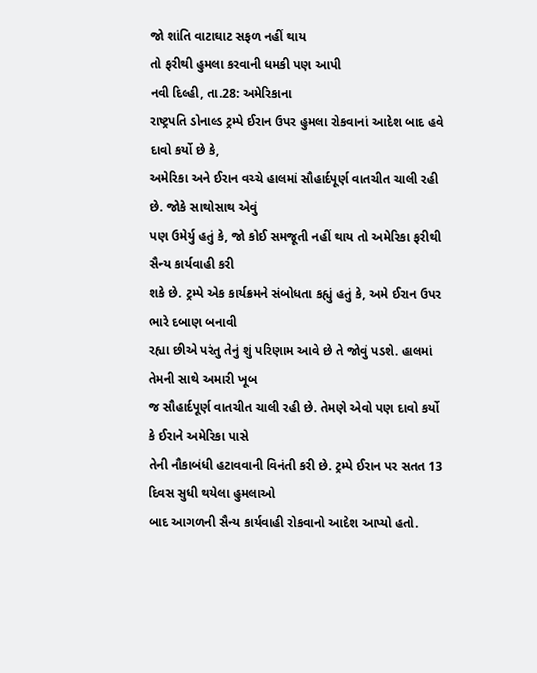જો શાંતિ વાટાઘાટ સફળ નહીં થાય
તો ફરીથી હુમલા કરવાની ધમકી પણ આપી
નવી દિલ્હી, તા.28: અમેરિકાના
રાષ્ટ્રપતિ ડોનાલ્ડ ટ્રમ્પે ઈરાન ઉપર હુમલા રોકવાનાં આદેશ બાદ હવે દાવો કર્યો છે કે,
અમેરિકા અને ઈરાન વચ્ચે હાલમાં સૌહાર્દપૂર્ણ વાતચીત ચાલી રહી છે. જોકે સાથોસાથ એવું
પણ ઉમેર્યુ હતું કે, જો કોઈ સમજૂતી નહીં થાય તો અમેરિકા ફરીથી સૈન્ય કાર્યવાહી કરી
શકે છે. ટ્રમ્પે એક કાર્યક્રમને સંબોધતા કહ્યું હતું કે, અમે ઈરાન ઉપર ભારે દબાણ બનાવી
રહ્યા છીએ પરંતુ તેનું શું પરિણામ આવે છે તે જોવું પડશે. હાલમાં તેમની સાથે અમારી ખૂબ
જ સૌહાર્દપૂર્ણ વાતચીત ચાલી રહી છે. તેમણે એવો પણ દાવો કર્યો કે ઈરાને અમેરિકા પાસે
તેની નૌકાબંધી હટાવવાની વિનંતી કરી છે. ટ્રમ્પે ઈરાન પર સતત 13 દિવસ સુધી થયેલા હુમલાઓ
બાદ આગળની સૈન્ય કાર્યવાહી રોકવાનો આદેશ આપ્યો હતો.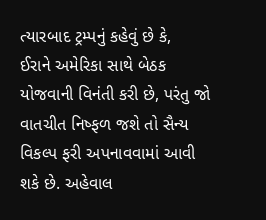ત્યારબાદ ટ્રમ્પનું કહેવું છે કે,
ઈરાને અમેરિકા સાથે બેઠક યોજવાની વિનંતી કરી છે, પરંતુ જો વાતચીત નિષ્ફળ જશે તો સૈન્ય
વિકલ્પ ફરી અપનાવવામાં આવી શકે છે. અહેવાલ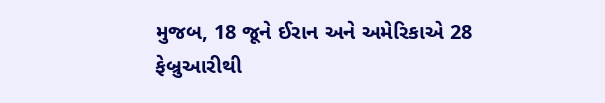મુજબ, 18 જૂને ઈરાન અને અમેરિકાએ 28 ફેબ્રુઆરીથી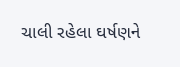ચાલી રહેલા ઘર્ષણને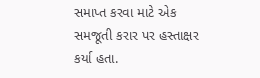સમાપ્ત કરવા માટે એક સમજૂતી કરાર પર હસ્તાક્ષર કર્યા હતા.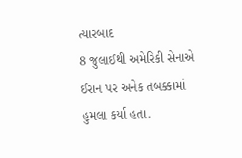ત્યારબાદ
8 જુલાઈથી અમેરિકી સેનાએ ઈરાન પર અનેક તબક્કામાં હુમલા કર્યા હતા.